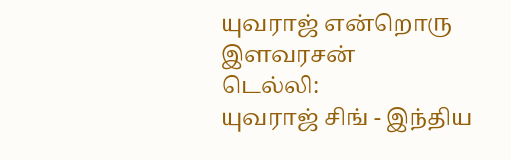யுவராஜ் என்றொரு இளவரசன்
டெல்லி:
யுவராஜ் சிங் - இந்திய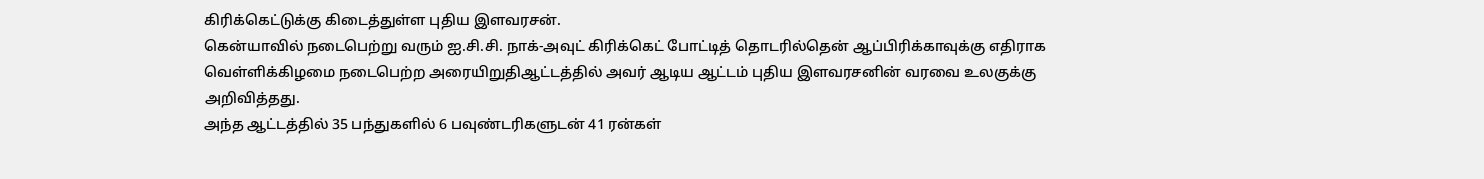கிரிக்கெட்டுக்கு கிடைத்துள்ள புதிய இளவரசன்.
கென்யாவில் நடைபெற்று வரும் ஐ.சி.சி. நாக்-அவுட் கிரிக்கெட் போட்டித் தொடரில்தென் ஆப்பிரிக்காவுக்கு எதிராக வெள்ளிக்கிழமை நடைபெற்ற அரையிறுதிஆட்டத்தில் அவர் ஆடிய ஆட்டம் புதிய இளவரசனின் வரவை உலகுக்கு அறிவித்தது.
அந்த ஆட்டத்தில் 35 பந்துகளில் 6 பவுண்டரிகளுடன் 41 ரன்கள்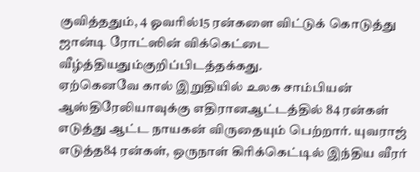குவித்ததும், 4 ஓவரில்15 ரன்களை விட்டுக் கொடுத்து ஜான்டி ரோட்ஸின் விக்கெட்டை வீழ்த்தியதும்குறிப்பிடத்தக்கது.
ஏற்கெனவே கால் இறுதியில் உலக சாம்பியன் ஆஸ்திரேலியாவுக்கு எதிரானஆட்டத்தில் 84 ரன்கள் எடுத்து ஆட்ட நாயகன் விருதையும் பெற்றார். யுவராஜ் எடுத்த84 ரன்கள், ஒருநாள் கிரிக்கெட்டில் இந்திய வீரர்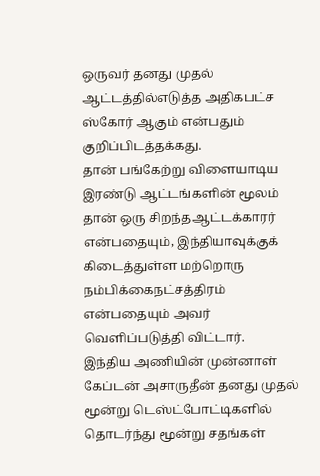ஒருவர் தனது முதல் ஆட்டத்தில்எடுத்த அதிகபட்ச ஸ்கோர் ஆகும் என்பதும் குறிப்பிடத்தக்கது.
தான் பங்கேற்று விளையாடிய இரண்டு ஆட்டங்களின் மூலம் தான் ஒரு சிறந்தஆட்டக்காரர் என்பதையும், இந்தியாவுக்குக் கிடைத்துள்ள மற்றொரு நம்பிக்கைநட்சத்திரம் என்பதையும் அவர் வெளிப்படுத்தி விட்டார்.
இந்திய அணியின் முன்னாள் கேப்டன் அசாருதீன் தனது முதல் மூன்று டெஸ்ட்போட்டிகளில் தொடர்ந்து மூன்று சதங்கள்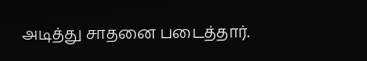அடித்து சாதனை படைத்தார்.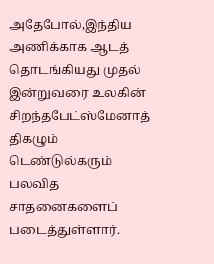அதேபோல்,இந்திய அணிக்காக ஆடத் தொடங்கியது முதல் இன்றுவரை உலகின் சிறந்தபேட்ஸ்மேனாத் திகழும் டெண்டுல்கரும் பலவித சாதனைகளைப் படைத்துள்ளார்.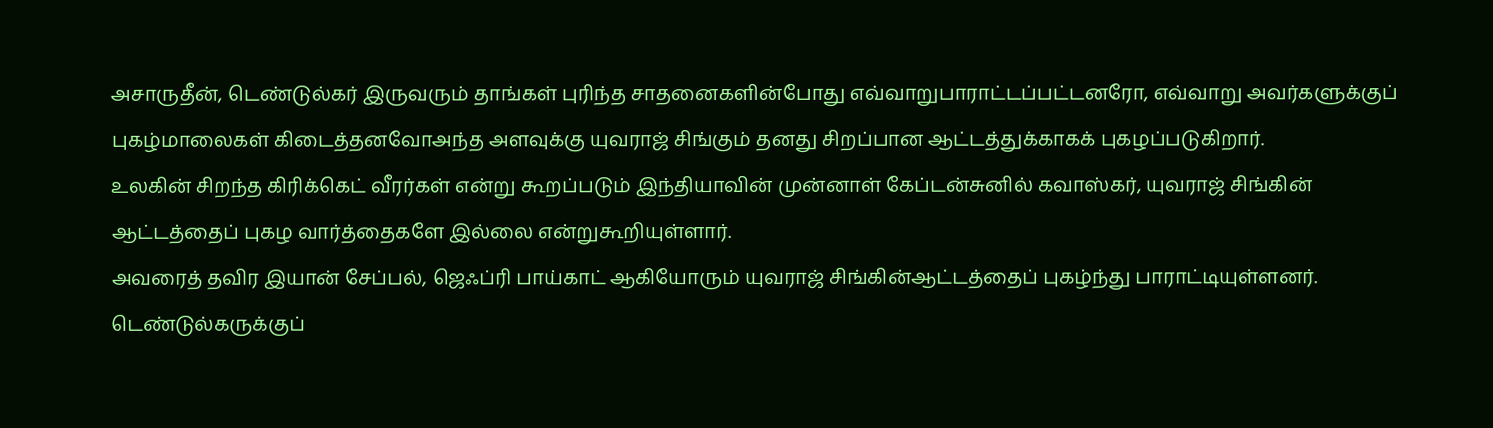அசாருதீன், டெண்டுல்கர் இருவரும் தாங்கள் புரிந்த சாதனைகளின்போது எவ்வாறுபாராட்டப்பட்டனரோ, எவ்வாறு அவர்களுக்குப் புகழ்மாலைகள் கிடைத்தனவோஅந்த அளவுக்கு யுவராஜ் சிங்கும் தனது சிறப்பான ஆட்டத்துக்காகக் புகழப்படுகிறார்.
உலகின் சிறந்த கிரிக்கெட் வீரர்கள் என்று கூறப்படும் இந்தியாவின் முன்னாள் கேப்டன்சுனில் கவாஸ்கர், யுவராஜ் சிங்கின் ஆட்டத்தைப் புகழ வார்த்தைகளே இல்லை என்றுகூறியுள்ளார்.
அவரைத் தவிர இயான் சேப்பல், ஜெஃப்ரி பாய்காட் ஆகியோரும் யுவராஜ் சிங்கின்ஆட்டத்தைப் புகழ்ந்து பாராட்டியுள்ளனர். டெண்டுல்கருக்குப்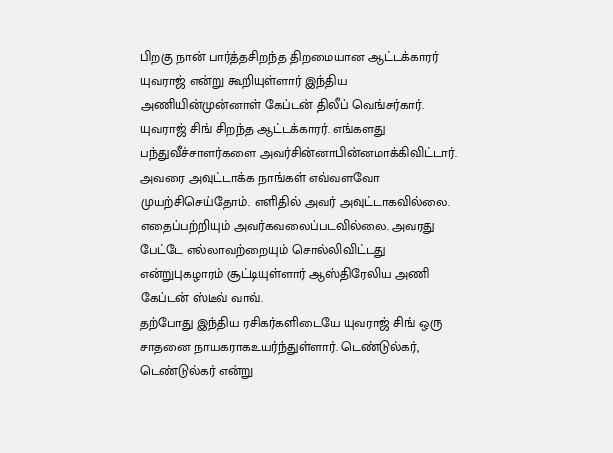பிறகு நான் பார்த்தசிறந்த திறமையான ஆட்டக்காரர் யுவராஜ் என்று கூறியுள்ளார் இந்திய அணியின்முன்னாள் கேப்டன் திலீப் வெங்சர்கார்.
யுவராஜ் சிங் சிறந்த ஆட்டக்காரர். எங்களது பந்துவீச்சாளர்களை அவர்சின்னாபின்னமாக்கிவிட்டார். அவரை அவுட்டாக்க நாங்கள் எவ்வளவோ முயற்சிசெய்தோம். எளிதில் அவர் அவுட்டாகவில்லை. எதைப்பற்றியும் அவர்கவலைப்படவில்லை. அவரது பேட்டே எல்லாவற்றையும் சொல்லிவிட்டது என்றுபுகழாரம் சூட்டியுள்ளார் ஆஸ்திரேலிய அணி கேப்டன் ஸ்டீவ் வாவ்.
தற்போது இந்திய ரசிகர்களிடையே யுவராஜ் சிங் ஒரு சாதனை நாயகராகஉயர்ந்துள்ளார். டெண்டுல்கர், டெண்டுல்கர் என்று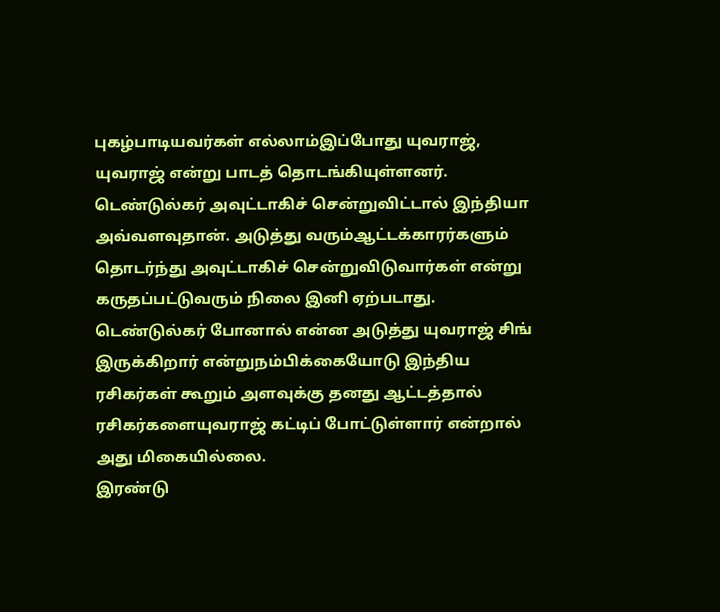புகழ்பாடியவர்கள் எல்லாம்இப்போது யுவராஜ், யுவராஜ் என்று பாடத் தொடங்கியுள்ளனர்.
டெண்டுல்கர் அவுட்டாகிச் சென்றுவிட்டால் இந்தியா அவ்வளவுதான். அடுத்து வரும்ஆட்டக்காரர்களும் தொடர்ந்து அவுட்டாகிச் சென்றுவிடுவார்கள் என்று கருதப்பட்டுவரும் நிலை இனி ஏற்படாது.
டெண்டுல்கர் போனால் என்ன அடுத்து யுவராஜ் சிங் இருக்கிறார் என்றுநம்பிக்கையோடு இந்திய ரசிகர்கள் கூறும் அளவுக்கு தனது ஆட்டத்தால் ரசிகர்களையுவராஜ் கட்டிப் போட்டுள்ளார் என்றால் அது மிகையில்லை.
இரண்டு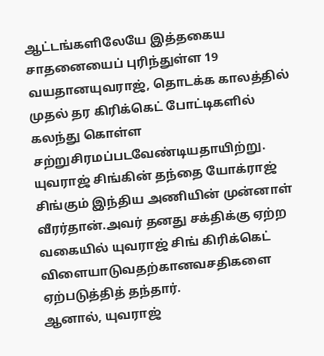ஆட்டங்களிலேயே இத்தகைய சாதனையைப் புரிந்துள்ள 19 வயதானயுவராஜ், தொடக்க காலத்தில் முதல் தர கிரிக்கெட் போட்டிகளில் கலந்து கொள்ள சற்றுசிரமப்படவேண்டியதாயிற்று.
யுவராஜ் சிங்கின் தந்தை யோக்ராஜ் சிங்கும் இந்திய அணியின் முன்னாள் வீரர்தான்.அவர் தனது சக்திக்கு ஏற்ற வகையில் யுவராஜ் சிங் கிரிக்கெட் விளையாடுவதற்கானவசதிகளை ஏற்படுத்தித் தந்தார்.
ஆனால், யுவராஜ்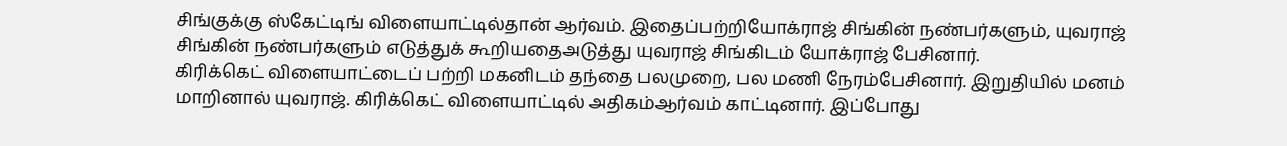சிங்குக்கு ஸ்கேட்டிங் விளையாட்டில்தான் ஆர்வம். இதைப்பற்றியோக்ராஜ் சிங்கின் நண்பர்களும், யுவராஜ் சிங்கின் நண்பர்களும் எடுத்துக் கூறியதைஅடுத்து யுவராஜ் சிங்கிடம் யோக்ராஜ் பேசினார்.
கிரிக்கெட் விளையாட்டைப் பற்றி மகனிடம் தந்தை பலமுறை, பல மணி நேரம்பேசினார். இறுதியில் மனம் மாறினால் யுவராஜ். கிரிக்கெட் விளையாட்டில் அதிகம்ஆர்வம் காட்டினார். இப்போது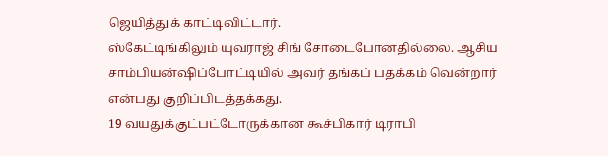ஜெயித்துக் காட்டிவிட்டார்.
ஸ்கேட்டிங்கிலும் யுவராஜ் சிங் சோடைபோனதில்லை. ஆசிய சாம்பியன்ஷிப்போட்டியில் அவர் தங்கப் பதக்கம் வென்றார் என்பது குறிப்பிடத்தக்கது.
19 வயதுக்குட்பட்டோருக்கான கூச்பிகார் டிராபி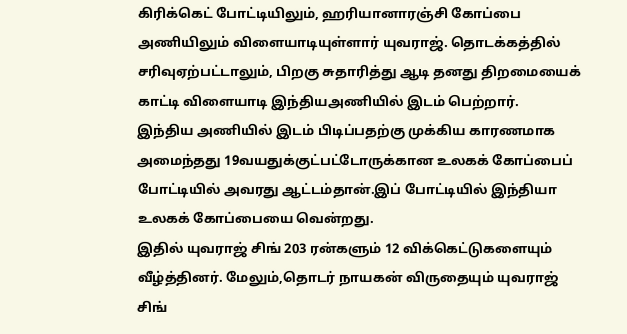கிரிக்கெட் போட்டியிலும், ஹரியானாரஞ்சி கோப்பை அணியிலும் விளையாடியுள்ளார் யுவராஜ். தொடக்கத்தில் சரிவுஏற்பட்டாலும், பிறகு சுதாரித்து ஆடி தனது திறமையைக் காட்டி விளையாடி இந்தியஅணியில் இடம் பெற்றார்.
இந்திய அணியில் இடம் பிடிப்பதற்கு முக்கிய காரணமாக அமைந்தது 19வயதுக்குட்பட்டோருக்கான உலகக் கோப்பைப் போட்டியில் அவரது ஆட்டம்தான்.இப் போட்டியில் இந்தியா உலகக் கோப்பையை வென்றது.
இதில் யுவராஜ் சிங் 203 ரன்களும் 12 விக்கெட்டுகளையும் வீழ்த்தினர். மேலும்,தொடர் நாயகன் விருதையும் யுவராஜ் சிங்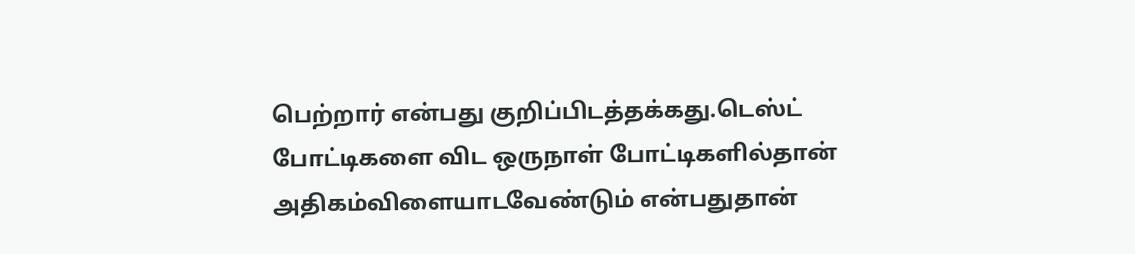பெற்றார் என்பது குறிப்பிடத்தக்கது.டெஸ்ட் போட்டிகளை விட ஒருநாள் போட்டிகளில்தான் அதிகம்விளையாடவேண்டும் என்பதுதான்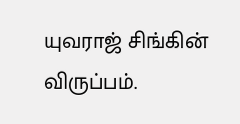யுவராஜ் சிங்கின் விருப்பம்.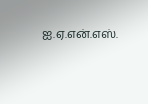ஐ.ஏ.என்.எஸ்.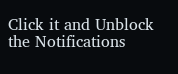Click it and Unblock the Notifications